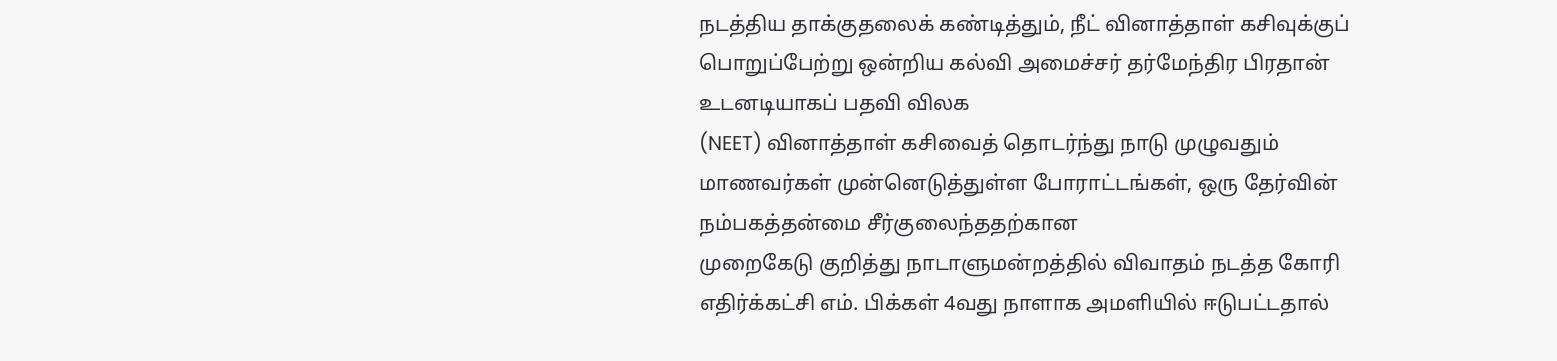நடத்திய தாக்குதலைக் கண்டித்தும், நீட் வினாத்தாள் கசிவுக்குப் பொறுப்பேற்று ஒன்றிய கல்வி அமைச்சர் தர்மேந்திர பிரதான் உடனடியாகப் பதவி விலக
(NEET) வினாத்தாள் கசிவைத் தொடர்ந்து நாடு முழுவதும் மாணவர்கள் முன்னெடுத்துள்ள போராட்டங்கள், ஒரு தேர்வின் நம்பகத்தன்மை சீர்குலைந்ததற்கான
முறைகேடு குறித்து நாடாளுமன்றத்தில் விவாதம் நடத்த கோரி எதிர்க்கட்சி எம். பிக்கள் 4வது நாளாக அமளியில் ஈடுபட்டதால்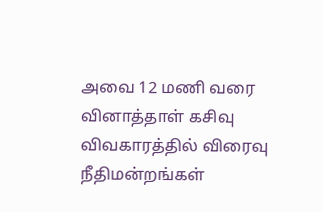அவை 12 மணி வரை
வினாத்தாள் கசிவு விவகாரத்தில் விரைவு நீதிமன்றங்கள்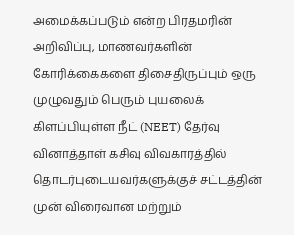அமைக்கப்படும் என்ற பிரதமரின் அறிவிப்பு, மாணவர்களின் கோரிக்கைகளை திசைதிருப்பும் ஒரு
முழுவதும் பெரும் புயலைக் கிளப்பியுள்ள நீட் (NEET) தேர்வு வினாத்தாள் கசிவு விவகாரத்தில் தொடர்புடையவர்களுக்குச் சட்டத்தின் முன் விரைவான மற்றும்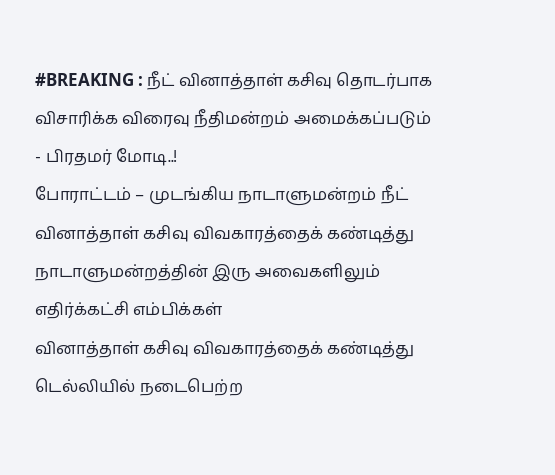#BREAKING : நீட் வினாத்தாள் கசிவு தொடர்பாக விசாரிக்க விரைவு நீதிமன்றம் அமைக்கப்படும் - பிரதமர் மோடி..!
போராட்டம் – முடங்கிய நாடாளுமன்றம் நீட் வினாத்தாள் கசிவு விவகாரத்தைக் கண்டித்து நாடாளுமன்றத்தின் இரு அவைகளிலும் எதிர்க்கட்சி எம்பிக்கள்
வினாத்தாள் கசிவு விவகாரத்தைக் கண்டித்து டெல்லியில் நடைபெற்ற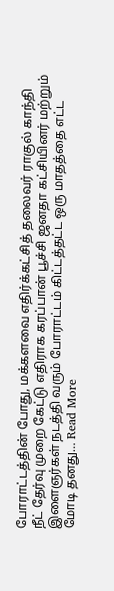போராட்டத்தின் போது, மக்களவை எதிர்க்கட்சித் தலைவர் ராகுல் காந்தி
நீட் தேர்வு முறை கேட்டு எதிராக கரப்பான் பூச்சி ஜனதா கட்சியினர் மற்றும் இளைஞர்கள் நடத்தி வரும் போராட்டம் கிட்டத்தட்ட ஒரு மாதத்தை எட்ட
மோடி தனது… Read More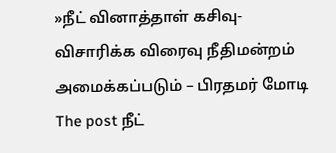»நீட் வினாத்தாள் கசிவு- விசாரிக்க விரைவு நீதிமன்றம் அமைக்கப்படும் – பிரதமர் மோடி The post நீட்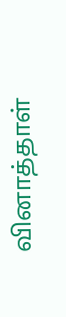வினாத்தாள்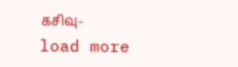கசிவு-
load more